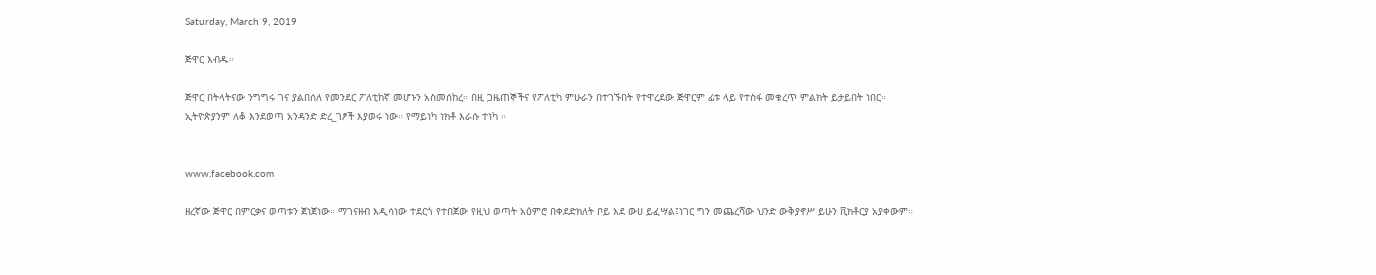Saturday, March 9, 2019

ጅዋር እብዱ።

ጅዋር በትላትናው ንግግሩ ገና ያልበሰለ የመንደር ፖለቲከኛ መሆኑን አስመሰከረ። በዚ ጋዜጠኞችና የፖለቲካ ምሁራን በተገኙበት የተዋረደው ጅዋርም ፊቱ ላይ የተስፋ መቁረጥ ምልክት ይታይበት ነበር። ኢትዮጵያንም ለቆ እንደወጣ አንዳንድ ድረ_ገፆች እያወሩ ነው። የማይነካ ነክቶ እራሱ ተነካ ።


www.facebook.com

ዘረኛው ጅዋር በምርቃና ወጣቱን ጀነጀነው። ማገናዘብ እዲሳነው ተደርጎ የተበጀው የዚህ ወጣት አዕምሮ በቀደድክለት ቦይ እደ ውሀ ይፈሣል፤ነገር ግን መጨረሻው ህንድ ውቅያኖሥ ይሁን ቪክቶርያ አያቀውም።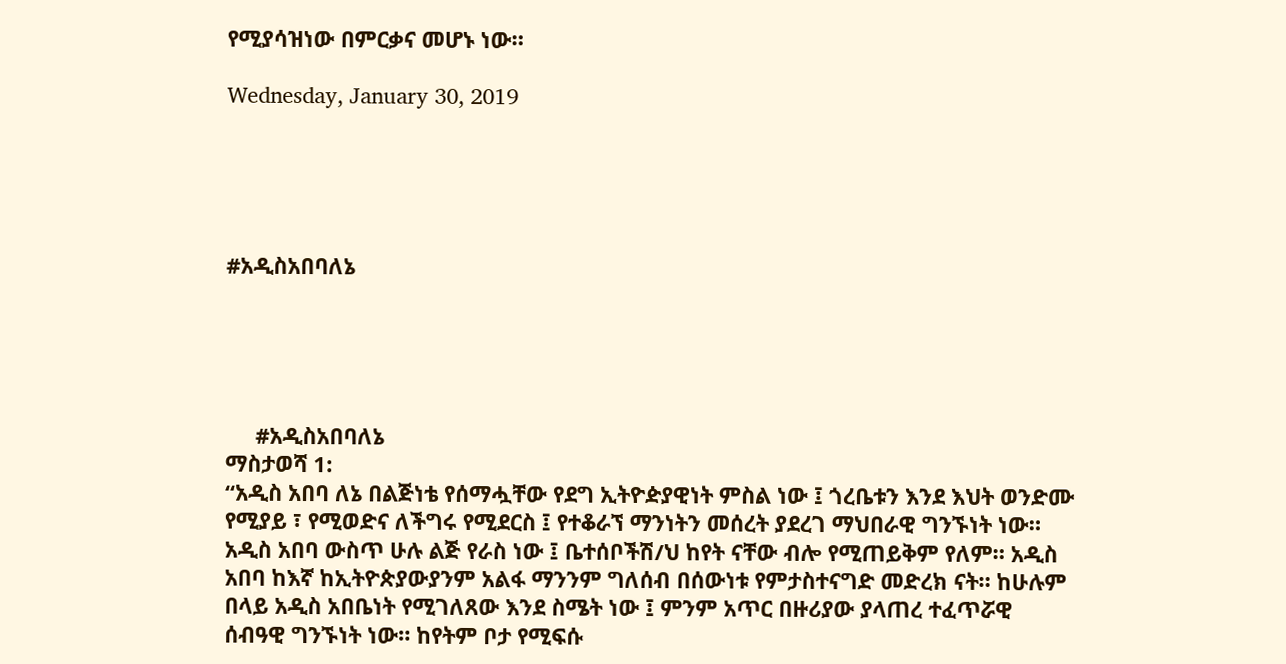የሚያሳዝነው በምርቃና መሆኑ ነው።

Wednesday, January 30, 2019





#አዲስአበባለኔ





     #አዲስአበባለኔ
ማስታወሻ 1:
“አዲስ አበባ ለኔ በልጅነቴ የሰማሗቸው የደግ ኢትዮዽያዊነት ምስል ነው ፤ ጎረቤቱን እንደ እህት ወንድሙ የሚያይ ፣ የሚወድና ለችግሩ የሚደርስ ፤ የተቆራኘ ማንነትን መሰረት ያደረገ ማህበራዊ ግንኙነት ነው። አዲስ አበባ ውስጥ ሁሉ ልጅ የራስ ነው ፤ ቤተሰቦችሽ/ህ ከየት ናቸው ብሎ የሚጠይቅም የለም። አዲስ አበባ ከእኛ ከኢትዮጵያውያንም አልፋ ማንንም ግለሰብ በሰውነቱ የምታስተናግድ መድረክ ናት። ከሁሉም በላይ አዲስ አበቤነት የሚገለጸው እንደ ስሜት ነው ፤ ምንም አጥር በዙሪያው ያላጠረ ተፈጥሯዊ ሰብዓዊ ግንኙነት ነው። ከየትም ቦታ የሚፍሱ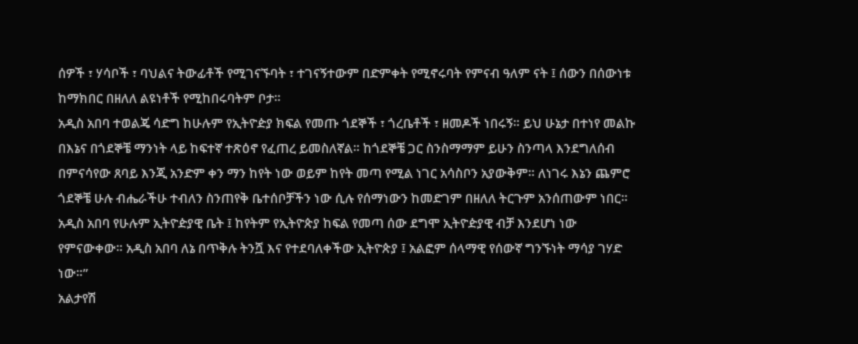ሰዎች ፣ ሃሳቦች ፣ ባህልና ትውፊቶች የሚገናኙባት ፣ ተገናኝተውም በድምቀት የሚኖሩባት የምናብ ዓለም ናት ፤ ሰውን በሰውነቱ ከማክበር በዘለለ ልዩነቶች የሚከበሩባትም ቦታ።
አዲስ አበባ ተወልጄ ሳድግ ከሁሉም የኢትዮዽያ ክፍል የመጡ ጎደኞች ፣ ጎረቤቶች ፣ ዘመዶች ነበሩኝ። ይህ ሁኔታ በተነየ መልኩ በእኔና በጎደኞቼ ማንነት ላይ ከፍተኛ ተጽዕኖ የፈጠረ ይመስለኛል። ከጎደኞቼ ጋር ስንስማማም ይሁን ስንጣላ እንደግለሰብ በምናሳየው ጸባይ እንጂ አንድም ቀን ማን ከየት ነው ወይም ከየት መጣ የሚል ነገር አሳስቦን አያውቅም። ለነገሩ እኔን ጨምሮ ጎደኞቼ ሁሉ ብሔራችሁ ተብለን ስንጠየቅ ቤተሰቦቻችን ነው ሲሉ የሰማነውን ከመድገም በዘለለ ትርጉም አንሰጠውም ነበር። አዲስ አበባ የሁሉም ኢትዮዽያዊ ቤት ፤ ከየትም የኢትዮጵያ ከፍል የመጣ ሰው ደግሞ ኢትዮዽያዊ ብቻ እንደሆነ ነው የምናውቀው። አዲስ አበባ ለኔ በጥቅሉ ትንሿ እና የተደባለቀችው ኢትዮጵያ ፤ አልፎም ሰላማዊ የሰውኛ ግንኙነት ማሳያ ገሃድ ነው።”
አልታየሽ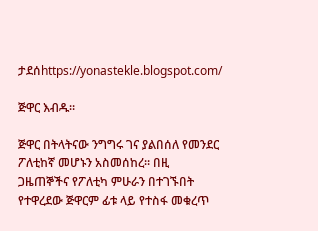ታደሰhttps://yonastekle.blogspot.com/

ጅዋር እብዱ።

ጅዋር በትላትናው ንግግሩ ገና ያልበሰለ የመንደር ፖለቲከኛ መሆኑን አስመሰከረ። በዚ ጋዜጠኞችና የፖለቲካ ምሁራን በተገኙበት የተዋረደው ጅዋርም ፊቱ ላይ የተስፋ መቁረጥ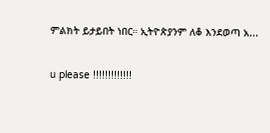ምልክት ይታይበት ነበር። ኢትዮጵያንም ለቆ እንደወጣ አ...

u please !!!!!!!!!!!!!